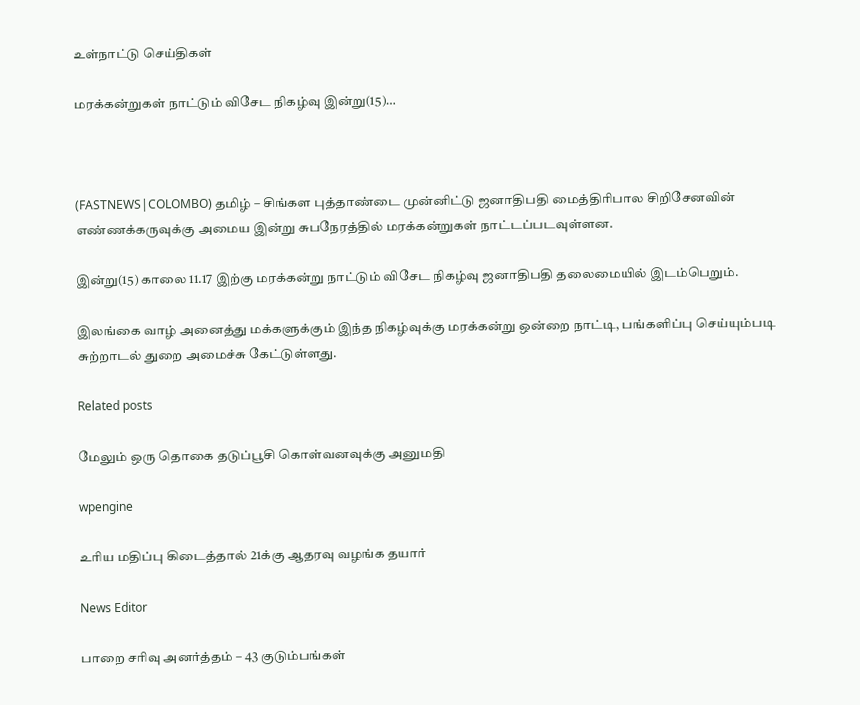உள்நாட்டு செய்திகள்

மரக்கன்றுகள் நாட்டும் விசேட நிகழ்வு இன்று(15)…



(FASTNEWS|COLOMBO) தமிழ் – சிங்கள புத்தாண்டை முன்னிட்டு ஜனாதிபதி மைத்திரிபால சிறிசேனவின் எண்ணக்கருவுக்கு அமைய இன்று சுபநேரத்தில் மரக்கன்றுகள் நாட்டப்படவுள்ளன.

இன்று(15) காலை 11.17 இற்கு மரக்கன்று நாட்டும் விசேட நிகழ்வு ஜனாதிபதி தலைமையில் இடம்பெறும்.

இலங்கை வாழ் அனைத்து மக்களுக்கும் இந்த நிகழ்வுக்கு மரக்கன்று ஒன்றை நாட்டி, பங்களிப்பு செய்யும்படி சுற்றாடல் துறை அமைச்சு கேட்டுள்ளது.

Related posts

மேலும் ஒரு தொகை தடுப்பூசி கொள்வனவுக்கு அனுமதி

wpengine

உரிய மதிப்பு கிடைத்தால் 21க்கு ஆதரவு வழங்க தயார்

News Editor

பாறை சரிவு அனர்த்தம் – 43 குடும்பங்கள்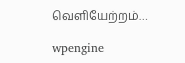வெளியேற்றம்…

wpengine